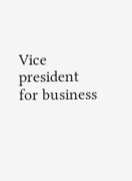Vice president for business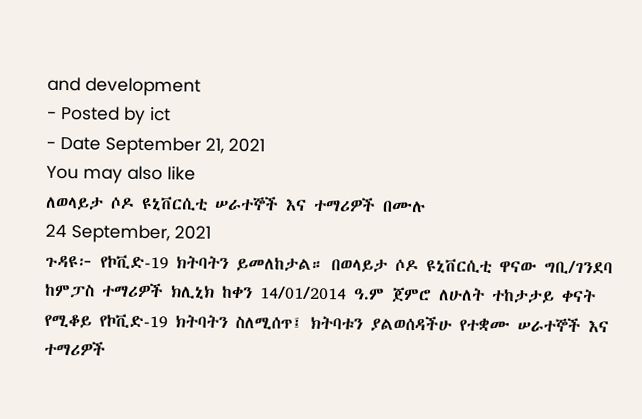and development
- Posted by ict
- Date September 21, 2021
You may also like
ለወላይታ ሶዶ ዩኒቨርሲቲ ሠራተኞች እና ተማሪዎች በሙሉ
24 September, 2021
ጉዳዩ፦ የኮቪድ-19 ክትባትን ይመለከታል። በወላይታ ሶዶ ዩኒቨርሲቲ ዋናው ግቢ/ገንደባ ከምፓስ ተማሪዎች ክሊኒክ ከቀን 14/01/2014 ዓ.ም ጀምሮ ለሁለት ተከታታይ ቀናት የሚቆይ የኮቪድ-19 ክትባትን ስለሚሰጥ፤ ክትባቱን ያልወሰዳችሁ የተቋሙ ሠራተኞች እና ተማሪዎች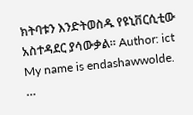ክትባቱን እንድትወስዱ የዩኒቨርሲቲው አስተዳደር ያሳውቃል። Author: ict My name is endashawwolde. …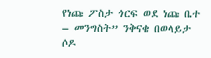የነጩ ፖስታ ጎርፍ ወደ ነጩ ቤተ – መንግስት” ንቅናቄ በወላይታ ሶዶ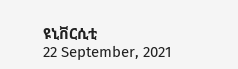ዩኒቨርሲቲ
22 September, 2021